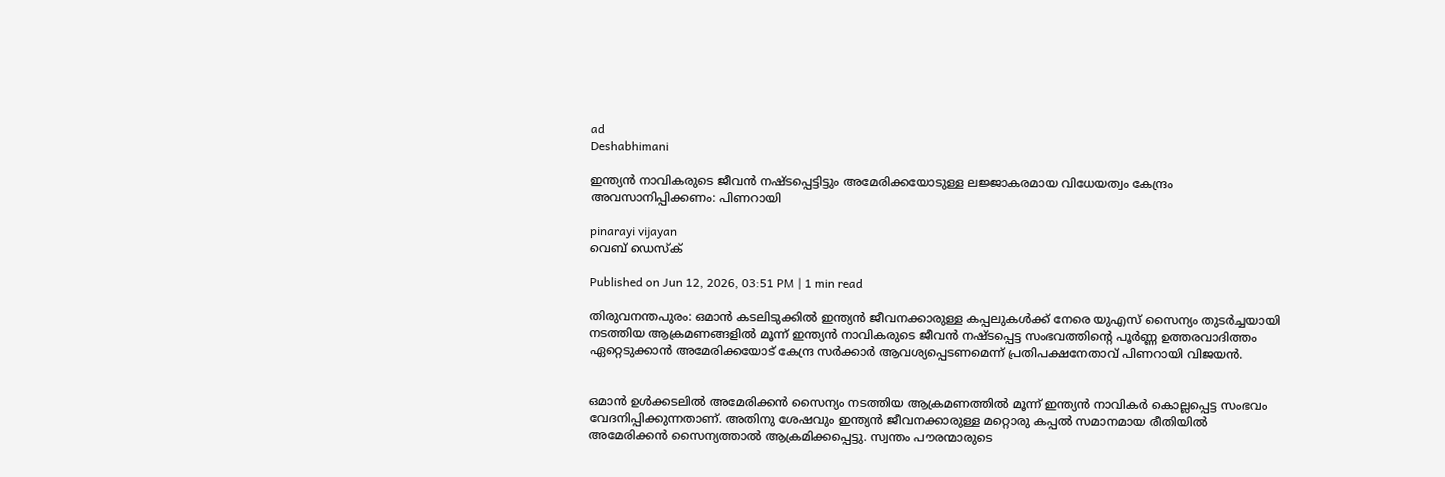ad
Deshabhimani

ഇന്ത്യൻ നാവികരുടെ ജീവൻ നഷ്ടപ്പെട്ടിട്ടും അമേരിക്കയോടുള്ള ലജ്ജാകരമായ വിധേയത്വം കേന്ദ്രം അവസാനിപ്പിക്കണം: പിണറായി

pinarayi vijayan
വെബ് ഡെസ്ക്

Published on Jun 12, 2026, 03:51 PM | 1 min read

തിരുവനന്തപുരം: ഒമാൻ കടലിടുക്കിൽ ഇന്ത്യൻ ജീവനക്കാരുള്ള കപ്പലുകൾക്ക് നേരെ യുഎസ് സൈന്യം തുടർച്ചയായി നടത്തിയ ആക്രമണങ്ങളിൽ മൂന്ന് ഇന്ത്യൻ നാവികരുടെ ജീവൻ നഷ്ടപ്പെട്ട സംഭവത്തിന്റെ പൂർണ്ണ ഉത്തരവാദിത്തം ഏറ്റെടുക്കാൻ അമേരിക്കയോട് കേന്ദ്ര സർക്കാർ ആവശ്യപ്പെടണമെന്ന് പ്രതിപക്ഷനേതാവ് പിണറായി വിജയൻ.


ഒമാൻ ഉൾക്കടലിൽ അമേരിക്കൻ സൈന്യം നടത്തിയ ആക്രമണത്തിൽ മൂന്ന് ഇന്ത്യൻ നാവികർ കൊല്ലപ്പെട്ട സംഭവം വേദനിപ്പിക്കുന്നതാണ്. അതിനു ശേഷവും ഇന്ത്യൻ ജീവനക്കാരുള്ള മറ്റൊരു കപ്പൽ സമാനമായ രീതിയിൽ അമേരിക്കൻ സൈന്യത്താൽ ആക്രമിക്കപ്പെട്ടു. സ്വന്തം പൗരന്മാരുടെ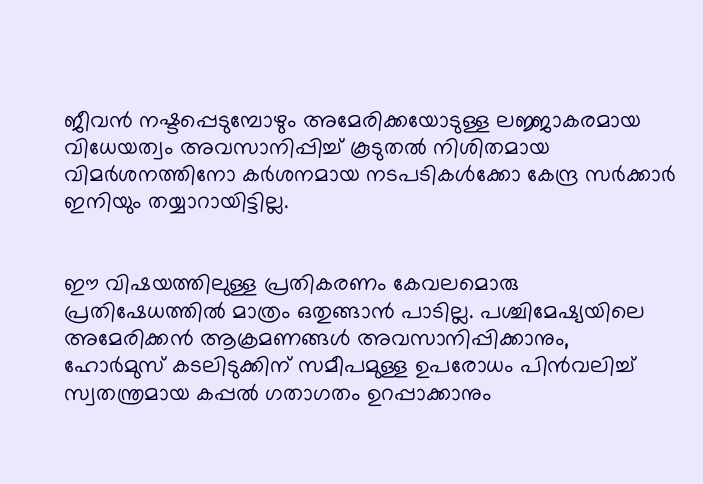ജീവൻ നഷ്ടപ്പെടുമ്പോഴും അമേരിക്കയോടുള്ള ലജ്ജാകരമായ വിധേയത്വം അവസാനിപ്പിച്ച് കൂടുതൽ നിശിതമായ വിമർശനത്തിനോ കർശനമായ നടപടികൾക്കോ കേന്ദ്ര സർക്കാർ ഇനിയും തയ്യാറായിട്ടില്ല.


ഈ വിഷയത്തിലുള്ള പ്രതികരണം കേവലമൊരു പ്രതിഷേധത്തിൽ മാത്രം ഒതുങ്ങാൻ പാടില്ല. പശ്ചിമേഷ്യയിലെ അമേരിക്കൻ ആക്രമണങ്ങൾ അവസാനിപ്പിക്കാനും, ഹോർമുസ് കടലിടുക്കിന് സമീപമുള്ള ഉപരോധം പിൻവലിച്ച് സ്വതന്ത്രമായ കപ്പൽ ഗതാഗതം ഉറപ്പാക്കാനും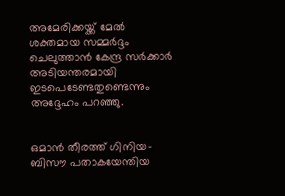അമേരിക്കയ്ക്ക് മേൽ ശക്തമായ സമ്മർദ്ദം ചെലുത്താൻ കേന്ദ്ര സർക്കാർ അടിയന്തരമായി ഇടപെടേണ്ടതുണ്ടെന്നും അദ്ദേഹം പറഞ്ഞു.


ഒമാൻ തീരത്ത് ഗിനിയ- ബിസൗ പതാകയേന്തിയ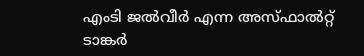എംടി ജൽവീർ എന്ന അസ്‌ഫാൽറ്റ് ടാങ്കർ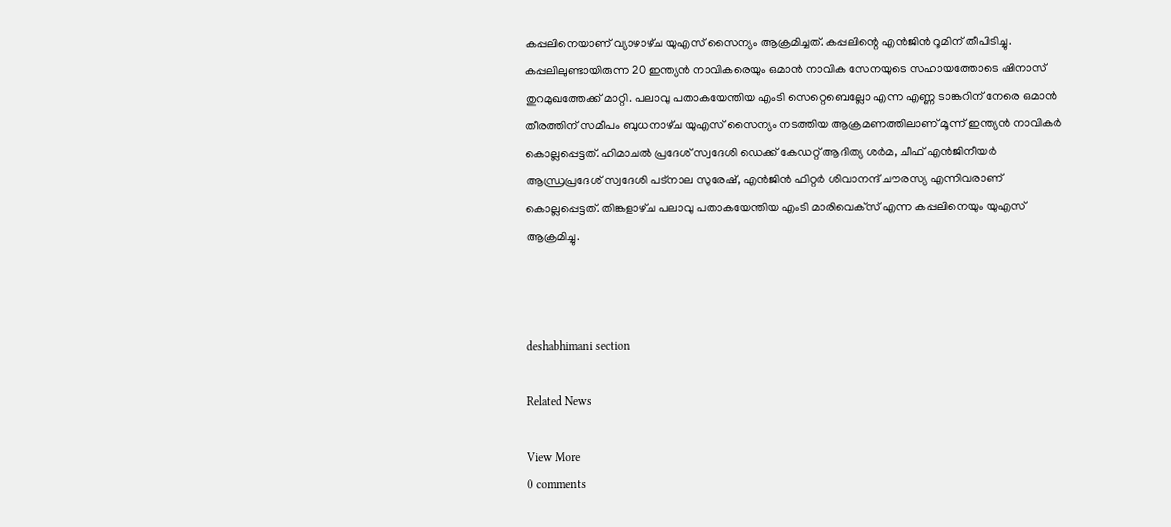കപ്പലിനെയാണ് വ്യാഴാഴ്‌ച യുഎസ് സൈന്യം ആക്രമിച്ചത്. കപ്പലിന്റെ എൻജിൻ റൂമിന് തീപിടിച്ചു. കപ്പലിലുണ്ടായിരുന്ന 20 ഇന്ത്യൻ നാവികരെയും ഒമാൻ നാവിക സേനയുടെ സഹായത്തോടെ ഷിനാസ് തുറമുഖത്തേക്ക് മാറ്റി. പലാവു പതാകയേന്തിയ എംടി സെറ്റെബെല്ലോ എന്ന എണ്ണ ടാങ്കറിന് നേരെ ഒമാൻ തീരത്തിന്‌ സമീപം ബുധനാഴ്‌ച യുഎസ് സൈന്യം നടത്തിയ ആക്രമണത്തിലാണ് മൂന്ന് ഇന്ത്യൻ നാവികർ കൊല്ലപ്പെട്ടത്. ഹിമാചൽ പ്രദേശ് സ്വദേശി ഡെക്ക് കേഡറ്റ് ആദിത്യ ശർമ, ചീഫ് എൻജിനീയർ ആന്ധ്രപ്രദേശ്‌ സ്വദേശി പട്നാല സുരേഷ്, എൻജിൻ ഫിറ്റർ ശിവാനന്ദ് ചൗരസ്യ എന്നിവരാണ് കൊല്ലപ്പെട്ടത്. തിങ്കളാഴ്‌ച പലാവു പതാകയേന്തിയ എംടി മാരിവെക്‌സ്‌ എന്ന കപ്പലിനെയും യുഎസ്‌ ആക്രമിച്ചു.



deshabhimani section

Related News

View More
0 comments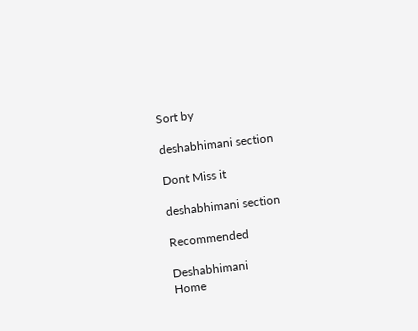Sort by

deshabhimani section

Dont Miss it

deshabhimani section

Recommended

Deshabhimani
Home